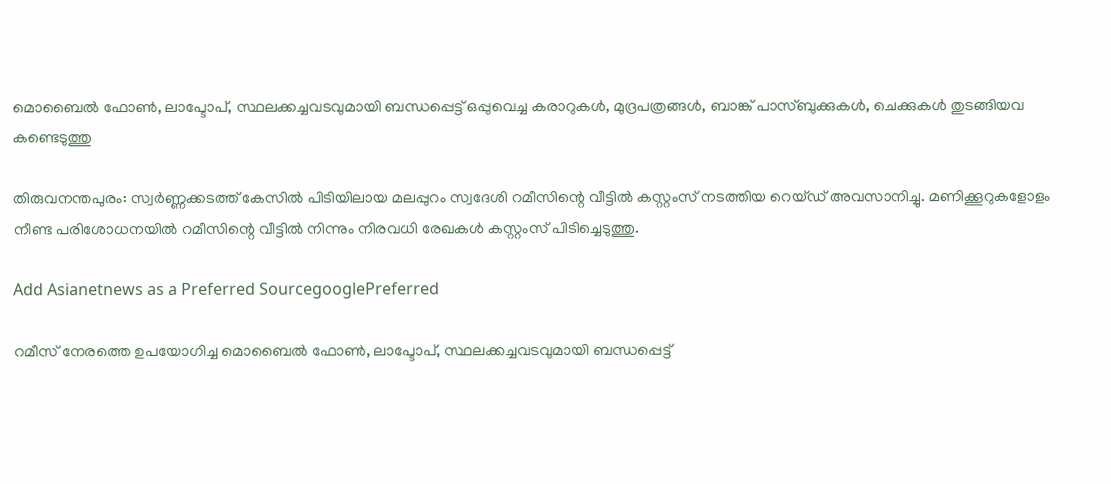മൊബൈൽ ഫോൺ, ലാപ്ടോപ്, സ്ഥലക്കച്ചവടവുമായി ബന്ധപ്പെട്ട് ഒപ്പുവെച്ച കരാറുകൾ, മുദ്രപത്രങ്ങൾ, ബാങ്ക് പാസ്ബുക്കുകൾ, ചെക്കുകൾ തുടങ്ങിയവ കണ്ടെടുത്തു

തിരുവനന്തപുരം: സ്വർണ്ണക്കടത്ത് കേസിൽ പിടിയിലായ മലപ്പുറം സ്വദേശി റമീസിന്റെ വീട്ടിൽ കസ്റ്റംസ് നടത്തിയ റെയ്ഡ് അവസാനിച്ചു. മണിക്കൂറുകളോളം നീണ്ട പരിശോധനയിൽ റമീസിന്റെ വീട്ടിൽ നിന്നും നിരവധി രേഖകൾ കസ്റ്റംസ് പിടിച്ചെടുത്തു.

Add Asianetnews as a Preferred SourcegooglePreferred

റമീസ് നേരത്തെ ഉപയോഗിച്ച മൊബൈൽ ഫോൺ, ലാപ്ടോപ്, സ്ഥലക്കച്ചവടവുമായി ബന്ധപ്പെട്ട്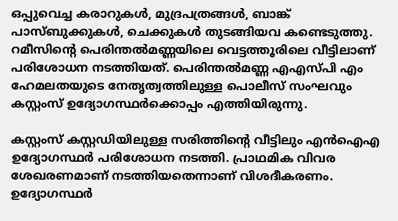ഒപ്പുവെച്ച കരാറുകൾ, മുദ്രപത്രങ്ങൾ, ബാങ്ക് പാസ്ബുക്കുകൾ, ചെക്കുകൾ തുടങ്ങിയവ കണ്ടെടുത്തു. റമീസിന്റെ പെരിന്തൽമണ്ണയിലെ വെട്ടത്തൂരിലെ വീട്ടിലാണ് പരിശോധന നടത്തിയത്. പെരിന്തൽമണ്ണ എഎസ്‌പി എം ഹേമലതയുടെ നേതൃത്വത്തിലുള്ള പൊലീസ് സംഘവും കസ്റ്റംസ് ഉദ്യോഗസ്ഥർക്കൊപ്പം എത്തിയിരുന്നു.

കസ്റ്റംസ് കസ്റ്റഡിയിലുള്ള സരിത്തിന്റെ വീട്ടിലും എൻഐഎ ഉദ്യോഗസ്ഥർ പരിശോധന നടത്തി. പ്രാഥമിക വിവര ശേഖരണമാണ് നടത്തിയതെന്നാണ് വിശദീകരണം. ഉദ്യോഗസ്ഥർ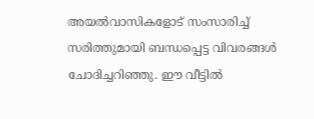അയൽവാസികളോട് സംസാരിച്ച് സരിത്തുമായി ബന്ധപ്പെട്ട വിവരങ്ങൾ ചോദിച്ചറിഞ്ഞു. ഈ വീട്ടിൽ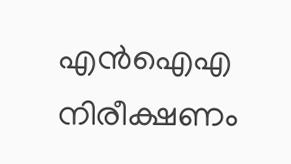എൻഐഎ നിരീക്ഷണം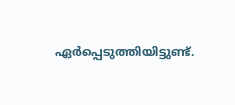ഏർപ്പെടുത്തിയിട്ടുണ്ട്.